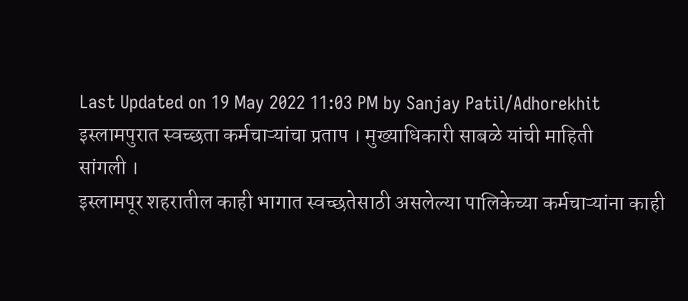Last Updated on 19 May 2022 11:03 PM by Sanjay Patil/Adhorekhit
इस्लामपुरात स्वच्छता कर्मचाऱ्यांचा प्रताप । मुख्याधिकारी साबळे यांची माहिती
सांगली ।
इस्लामपूर शहरातील काही भागात स्वच्छतेसाठी असलेल्या पालिकेच्या कर्मचाऱ्यांना काही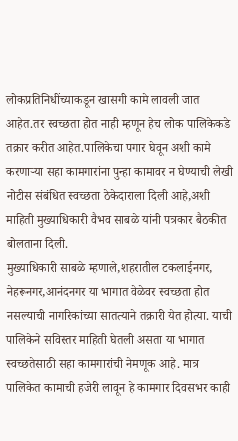लोकप्रतिनिधींच्याकडून खासगी कामे लावली जात आहेत.तर स्वच्छता होत नाही म्हणून हेच लोक पालिकेकडे तक्रार करीत आहेत.पालिकेचा पगार घेवून अशी कामे करणाऱ्या सहा कामगारांना पुन्हा कामावर न घेण्याची लेखी नोटीस संबंधित स्वच्छता ठेकेदाराला दिली आहे,अशी माहिती मुख्याधिकारी वैभव साबळे यांनी पत्रकार बैठकीत बोलताना दिली.
मुख्याधिकारी साबळे म्हणाले,शहरातील टकलाईनगर, नेहरूनगर,आनंदनगर या भागात वेळेवर स्वच्छता होत नसल्याची नागरिकांच्या सातत्याने तक्रारी येत होत्या. याची पालिकेने सविस्तर माहिती घेतली असता या भागात स्वच्छतेसाठी सहा कामगारांची नेमणूक आहे. मात्र पालिकेत कामाची हजेरी लावून हे कामगार दिवसभर काही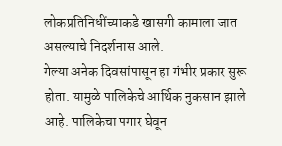लोकप्रतिनिधींच्याकडे खासगी कामाला जात असल्याचे निदर्शनास आले.
गेल्या अनेक दिवसांपासून हा गंभीर प्रकार सुरू होता. यामुळे पालिकेचे आर्थिक नुकसान झाले आहे. पालिकेचा पगार घेवून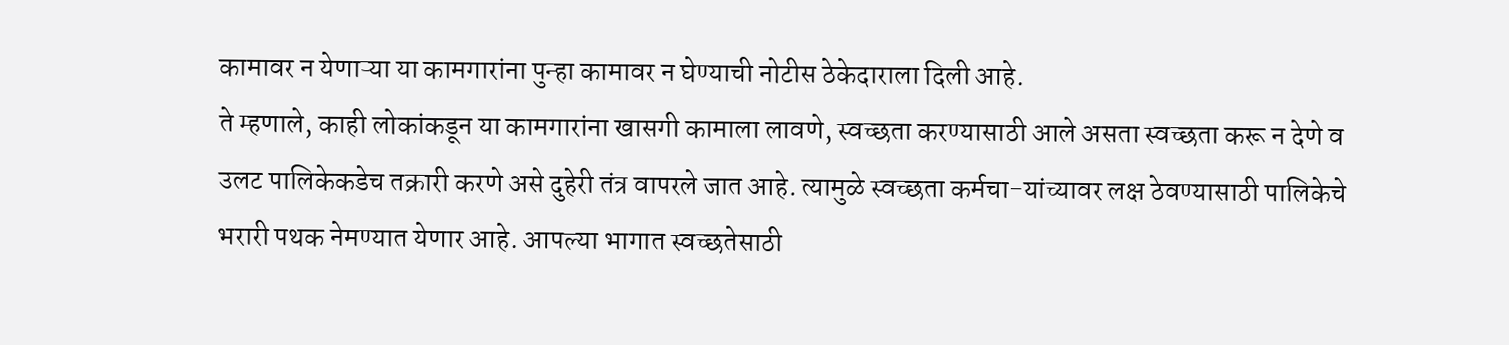कामावर न येणाऱ्या या कामगारांना पुन्हा कामावर न घेण्याची नोटीस ठेकेदाराला दिली आहे.
ते म्हणाले, काही लोकांकडून या कामगारांना खासगी कामाला लावणे, स्वच्छता करण्यासाठी आले असता स्वच्छता करू न देणे व उलट पालिकेकडेच तक्रारी करणे असे दुहेरी तंत्र वापरले जात आहे. त्यामुळे स्वच्छता कर्मचा-यांच्यावर लक्ष ठेवण्यासाठी पालिकेचे भरारी पथक नेमण्यात येणार आहे. आपल्या भागात स्वच्छतेसाठी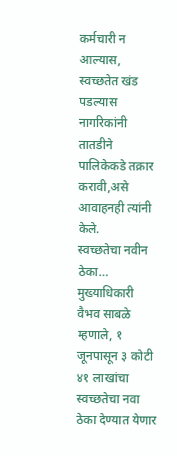कर्मचारी न आल्यास, स्वच्छतेत खंड पडल्यास नागरिकांनी तातडीने पालिकेकडे तक्रार करावी,असे आवाहनही त्यांनी केले.
स्वच्छतेचा नवीन ठेका…
मुख्याधिकारी वैभव साबळे म्हणाले, १ जूनपासून ३ कोटी ४१ लाखांचा स्वच्छतेचा नवा ठेका देण्यात येणार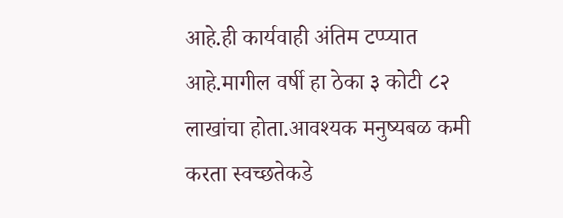आहे.ही कार्यवाही अंतिम टप्प्यात आहे.मागील वर्षी हा ठेका ३ कोटी ८२ लाखांचा होता.आवश्यक मनुष्यबळ कमी करता स्वच्छतेकडे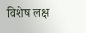विशेष लक्ष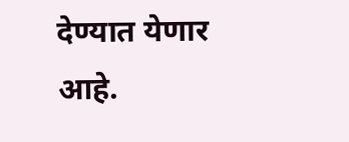देण्यात येणार आहे.